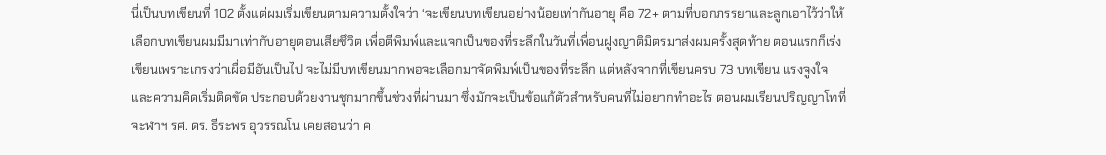นี่เป็นบทเขียนที่ 102 ตั้งแต่ผมเริ่มเขียนตามความตั้งใจว่า ‘จะเขียนบทเขียนอย่างน้อยเท่ากันอายุ คือ 72+ ตามที่บอกภรรยาและลูกเอาไว้ว่าให้เลือกบทเขียนผมมีมาเท่ากับอายุตอนเสียชึวิต เพื่อตีพิมพ์และแจกเป็นของที่ระลึกในวันที่เพื่อนฝูงญาติมิตรมาส่งผมครั้งสุดท้าย ตอนแรกก็เร่งเขียนเพราะเกรงว่าเผื่อมีอันเป็นไป จะไม่มีบทเขียนมากพอจะเลือกมาจัดพิมพ์เป็นของที่ระลึก แต่หลังจากที่เขียนครบ 73 บทเขียน แรงจูงใจและความคิดเริ่มติดขัด ประกอบด้วยงานชุกมากขึ้นช่วงที่ผ่านมา ซึ่งมักจะเป็นข้อแก้ตัวสำหรับคนที่ไม่อยากทำอะไร ตอนผมเรียนปริญญาโทที่จะฬาฯ รศ. ดร. ธีระพร อุวรรณโน เคยสอนว่า ค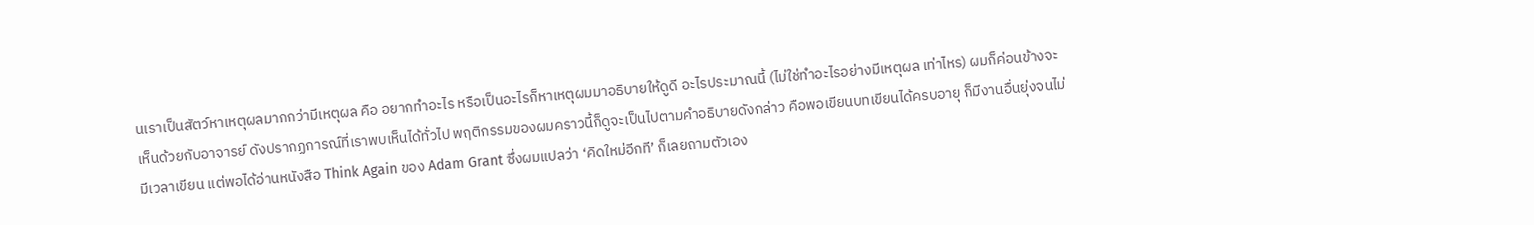นเราเป็นสัตว์หาเหตุผลมากกว่ามีเหตุผล คือ อยากทำอะไร หรือเป็นอะไรก็หาเหตุผมมาอธิบายให้ดูดี อะไรประมาณนี้ (ไม่ใช่ทำอะไรอย่างมีเหตุผล เท่าไหร) ผมก็ค่อนข้างจะเห็นด้วยกับอาจารย์ ดังปรากฏการณ์ที่เราพบเห็นได้ทั่วไป พฤติกรรมของผมคราวนี้ก็ดูจะเป็นไปตามคำอธิบายดังกล่าว คือพอเขียนบทเขียนได้ครบอายุ ก็มีงานอื่นยุ่งจนไม่มีเวลาเขียน แต่พอได้อ่านหนังสือ Think Again ของ Adam Grant ซึ่งผมแปลว่า ‘คิดใหม่อีกที’ ก็เลยถามตัวเอง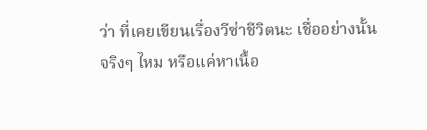ว่า ที่เคยเขียนเรื่องวีซ่าชีวิตนะ เชื่ออย่างนั้นจริงๆ ไหม หรือแค่หาเนื้อ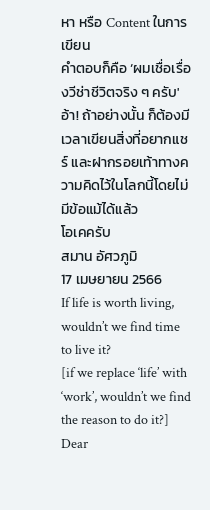หา หรือ Content ในการเขียน
คำตอบก็คือ ‘ผมเชื่อเรื่องวีช่าชีวิตจริง ๆ ครับ'
อ้า! ถ้าอย่างนั้น ก็ต้องมีเวลาเขียนสิ่งที่อยากแชร์ และฝากรอยเท้าทางความคิดไว้ในโลกนี้โดยไม่มีข้อแม้ได้แล้ว
โอเคครับ
สมาน อัศวภูมิ
17 เมษยายน 2566
If life is worth living, wouldn’t we find time to live it?
[if we replace ‘life’ with ‘work’, wouldn’t we find the reason to do it?]
Dear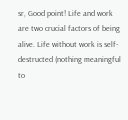sr, Good point! Life and work are two crucial factors of being alive. Life without work is self-destructed (nothing meaningful to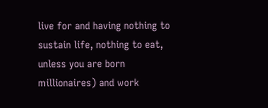live for and having nothing to sustain life, nothing to eat, unless you are born millionaires) and work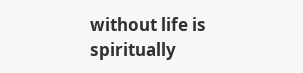without life is spiritually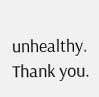unhealthy. Thank you.